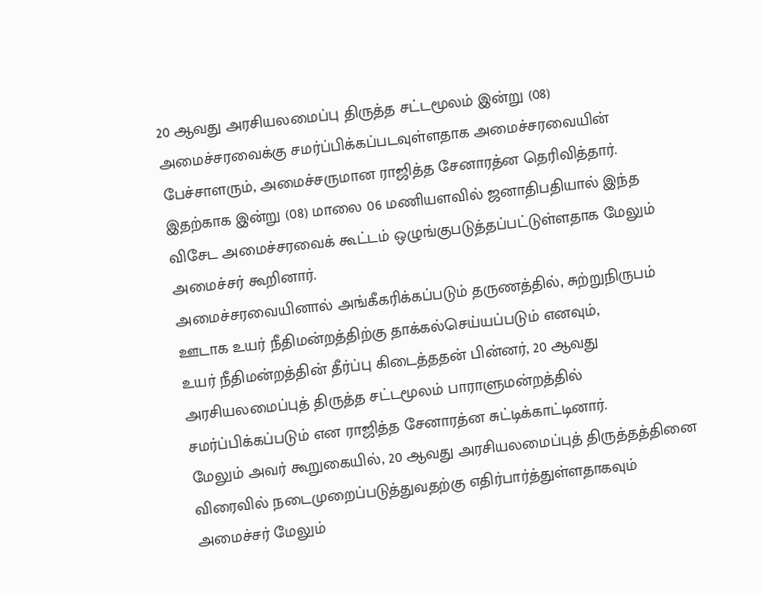20 ஆவது அரசியலமைப்பு திருத்த சட்டமூலம் இன்று (08) அமைச்சரவைக்கு சமர்ப்பிக்கப்படவுள்ளதாக அமைச்சரவையின் பேச்சாளரும், அமைச்சருமான ராஜித்த சேனாரத்ன தெரிவித்தார்.
இதற்காக இன்று (08) மாலை 06 மணியளவில் ஜனாதிபதியால் இந்த விசேட அமைச்சரவைக் கூட்டம் ஒழுங்குபடுத்தப்பட்டுள்ளதாக மேலும் அமைச்சர் கூறினார்.
அமைச்சரவையினால் அங்கீகரிக்கப்படும் தருணத்தில், சுற்றுநிருபம் ஊடாக உயர் நீதிமன்றத்திற்கு தாக்கல்செய்யப்படும் எனவும்,
உயர் நீதிமன்றத்தின் தீர்ப்பு கிடைத்ததன் பின்னர், 20 ஆவது அரசியலமைப்புத் திருத்த சட்டமூலம் பாராளுமன்றத்தில் சமர்ப்பிக்கப்படும் என ராஜித்த சேனாரத்ன சுட்டிக்காட்டினார்.
மேலும் அவர் கூறுகையில், 20 ஆவது அரசியலமைப்புத் திருத்தத்தினை விரைவில் நடைமுறைப்படுத்துவதற்கு எதிர்பார்த்துள்ளதாகவும் அமைச்சர் மேலும்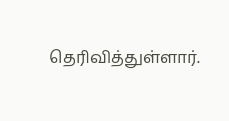தெரிவித்துள்ளார்.